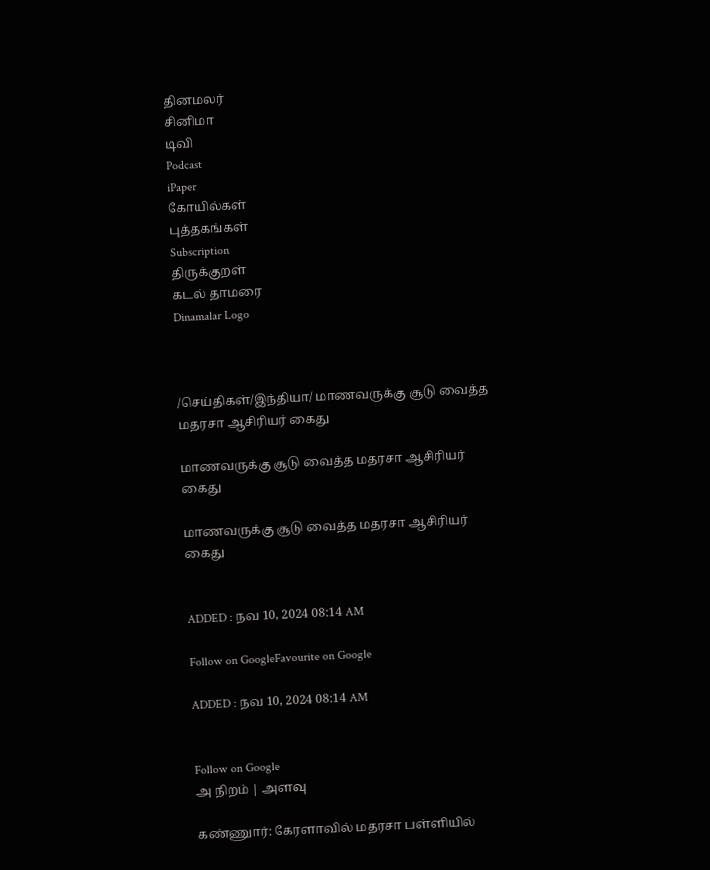தினமலர்
சினிமா
டிவி
Podcast
iPaper
கோயில்கள்
புத்தகங்கள்
Subscription
திருக்குறள்
கடல் தாமரை
Dinamalar Logo



/செய்திகள்/இந்தியா/ மாணவருக்கு சூடு வைத்த மதரசா ஆசிரியர் கைது

மாணவருக்கு சூடு வைத்த மதரசா ஆசிரியர் கைது

மாணவருக்கு சூடு வைத்த மதரசா ஆசிரியர் கைது


ADDED : நவ 10, 2024 08:14 AM

Follow on GoogleFavourite on Google

ADDED : நவ 10, 2024 08:14 AM


Follow on Google
அ நிறம் | அளவு

கண்ணுார்: கேரளாவில் மதரசா பள்ளியில்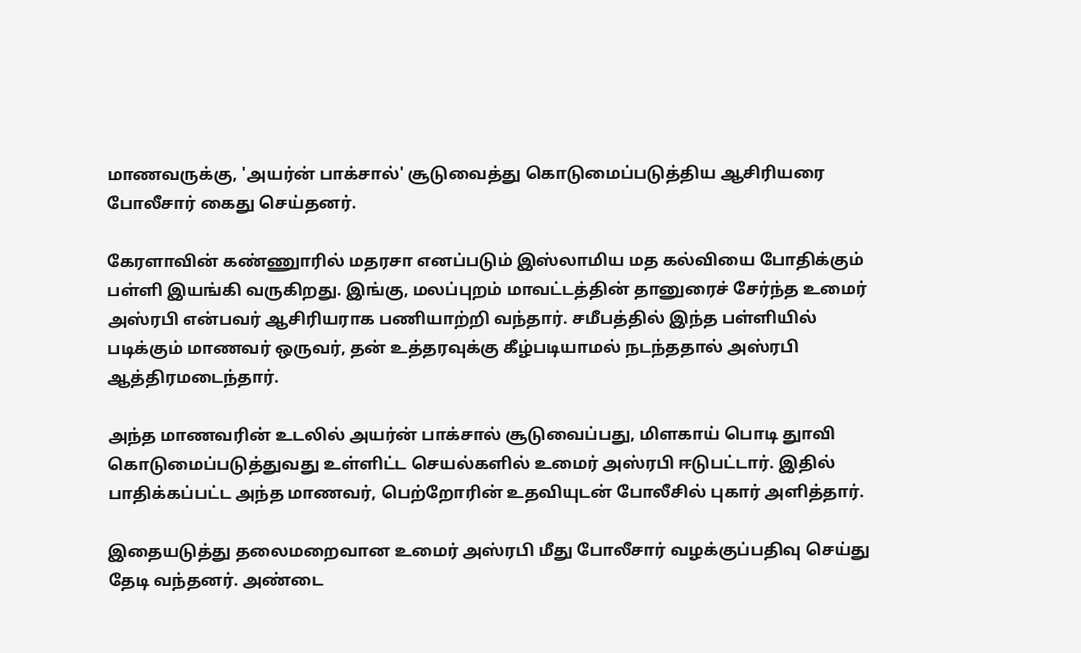மாணவருக்கு, 'அயர்ன் பாக்சால்' சூடுவைத்து கொடுமைப்படுத்திய ஆசிரியரை போலீசார் கைது செய்தனர்.

கேரளாவின் கண்ணுாரில் மதரசா எனப்படும் இஸ்லாமிய மத கல்வியை போதிக்கும் பள்ளி இயங்கி வருகிறது. இங்கு, மலப்புறம் மாவட்டத்தின் தானுரைச் சேர்ந்த உமைர் அஸ்ரபி என்பவர் ஆசிரியராக பணியாற்றி வந்தார். சமீபத்தில் இந்த பள்ளியில் படிக்கும் மாணவர் ஒருவர், தன் உத்தரவுக்கு கீழ்படியாமல் நடந்ததால் அஸ்ரபி ஆத்திரமடைந்தார்.

அந்த மாணவரின் உடலில் அயர்ன் பாக்சால் சூடுவைப்பது, மிளகாய் பொடி துாவி கொடுமைப்படுத்துவது உள்ளிட்ட செயல்களில் உமைர் அஸ்ரபி ஈடுபட்டார். இதில் பாதிக்கப்பட்ட அந்த மாணவர், பெற்றோரின் உதவியுடன் போலீசில் புகார் அளித்தார்.

இதையடுத்து தலைமறைவான உமைர் அஸ்ரபி மீது போலீசார் வழக்குப்பதிவு செய்து தேடி வந்தனர். அண்டை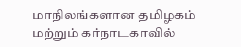மாநிலங்களான தமிழகம் மற்றும் கர்நாடகாவில்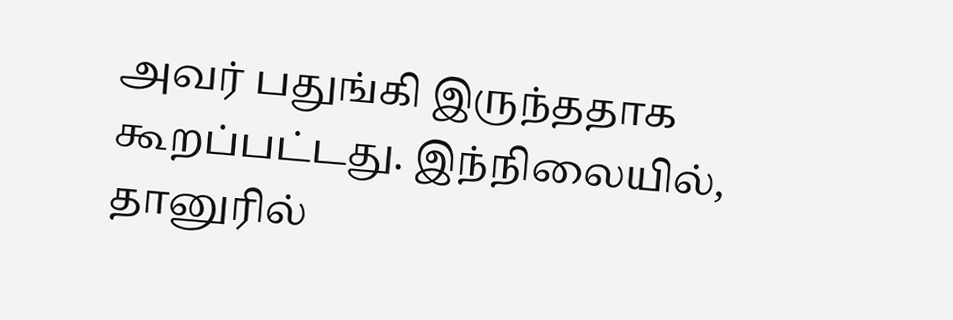அவர் பதுங்கி இருந்ததாக கூறப்பட்டது. இந்நிலையில், தானுரில்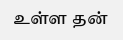உள்ள தன்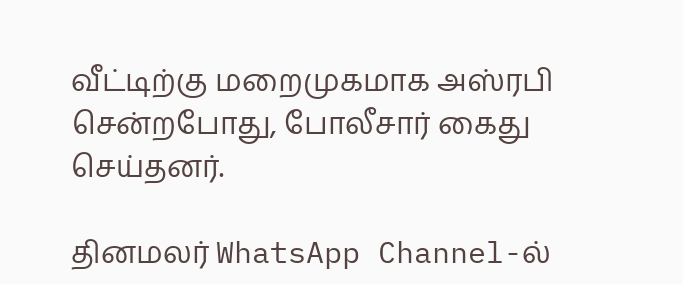வீட்டிற்கு மறைமுகமாக அஸ்ரபி சென்றபோது, போலீசார் கைது செய்தனர்.

தினமலர் WhatsApp Channel-ல்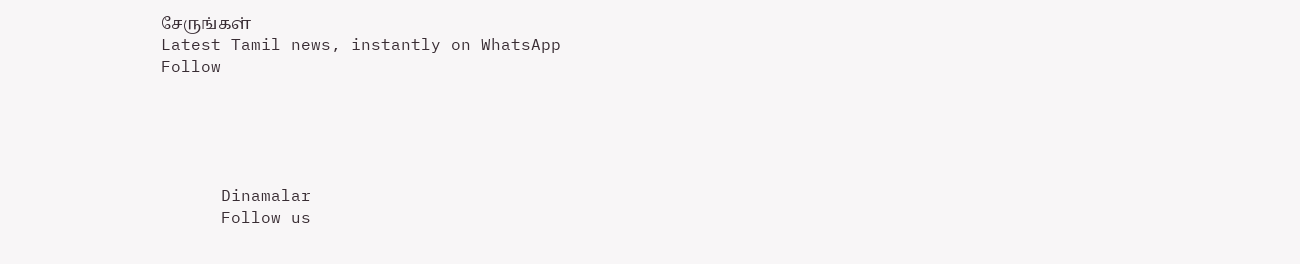சேருங்கள்
Latest Tamil news, instantly on WhatsApp
Follow





      Dinamalar
      Follow us